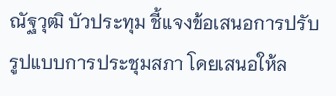ณัฐวุฒิ บัวประทุม ชี้แจงข้อเสนอการปรับรูปแบบการประชุมสภา โดยเสนอให้ล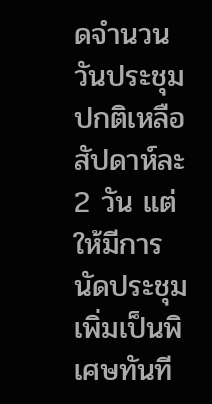ดจำนวนวันประชุมปกติเหลือสัปดาห์ละ 2 วัน แต่ให้มีการนัดประชุมเพิ่มเป็นพิเศษทันที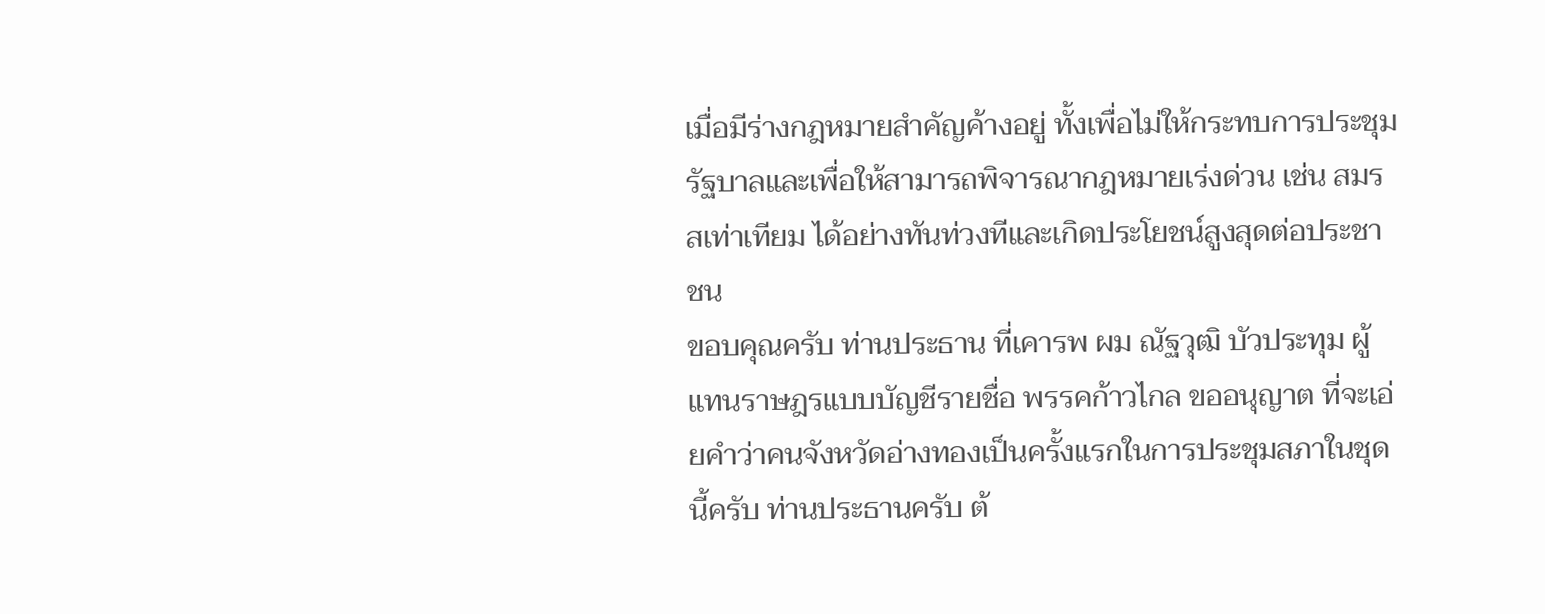เมื่อมีร่างกฎหมายสำคัญค้างอยู่ ทั้งเพื่อไม่ให้กระทบการประชุมรัฐบาลและเพื่อให้สามารถพิจารณากฎหมายเร่งด่วน เช่น สมรสเท่าเทียม ได้อย่างทันท่วงทีและเกิดประโยชน์สูงสุดต่อประชาชน
ขอบคุณครับ ท่านประธาน ที่เคารพ ผม ณัฐวุฒิ บัวประทุม ผู้แทนราษฎรแบบบัญชีรายชื่อ พรรคก้าวไกล ขออนุญาต ที่จะเอ่ยคำว่าคนจังหวัดอ่างทองเป็นครั้งแรกในการประชุมสภาในชุดนี้ครับ ท่านประธานครับ ต้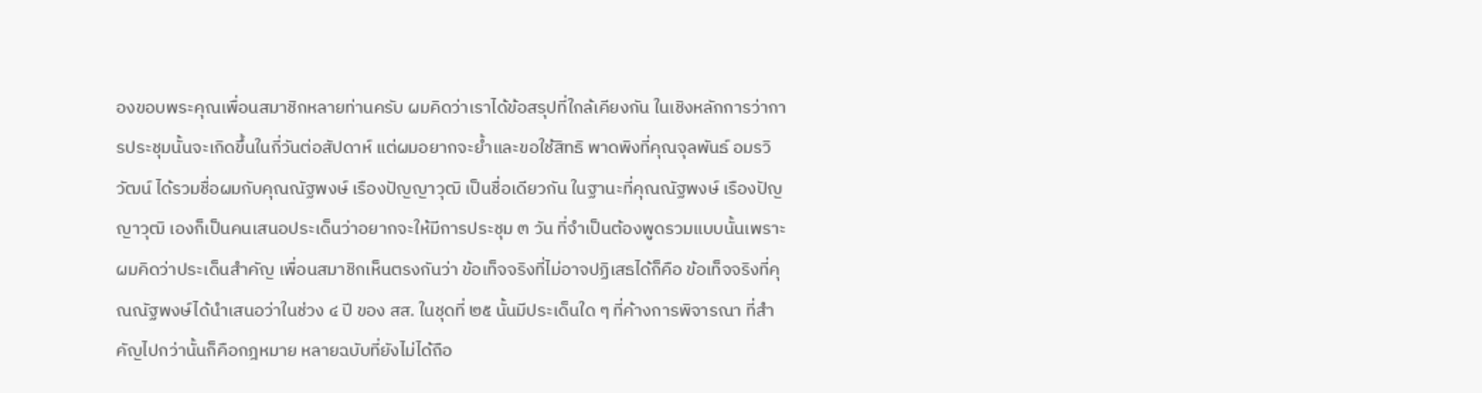องขอบพระคุณเพื่อนสมาชิกหลายท่านครับ ผมคิดว่าเราได้ข้อสรุปที่ใกล้เคียงกัน ในเชิงหลักการว่าการประชุมนั้นจะเกิดขึ้นในกี่วันต่อสัปดาห์ แต่ผมอยากจะย้ำและขอใช้สิทธิ พาดพิงที่คุณจุลพันธ์ อมรวิวัฒน์ ได้รวมชื่อผมกับคุณณัฐพงษ์ เรืองปัญญาวุฒิ เป็นชื่อเดียวกัน ในฐานะที่คุณณัฐพงษ์ เรืองปัญญาวุฒิ เองก็เป็นคนเสนอประเด็นว่าอยากจะให้มีการประชุม ๓ วัน ที่จำเป็นต้องพูดรวมแบบนั้นเพราะผมคิดว่าประเด็นสำคัญ เพื่อนสมาชิกเห็นตรงกันว่า ข้อเท็จจริงที่ไม่อาจปฏิเสธได้ก็คือ ข้อเท็จจริงที่คุณณัฐพงษ์ได้นำเสนอว่าในช่วง ๔ ปี ของ สส. ในชุดที่ ๒๕ นั้นมีประเด็นใด ๆ ที่ค้างการพิจารณา ที่สำคัญไปกว่านั้นก็คือกฎหมาย หลายฉบับที่ยังไม่ได้ถือ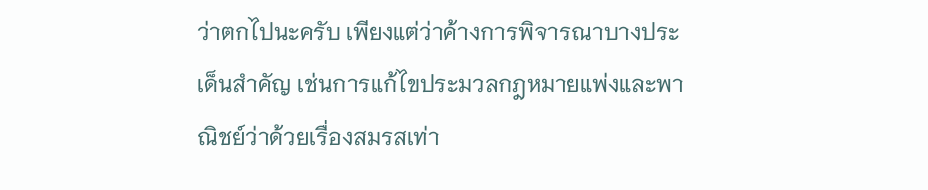ว่าตกไปนะครับ เพียงแต่ว่าค้างการพิจารณาบางประเด็นสำคัญ เช่นการแก้ไขประมวลกฎหมายแพ่งและพาณิชย์ว่าด้วยเรื่องสมรสเท่า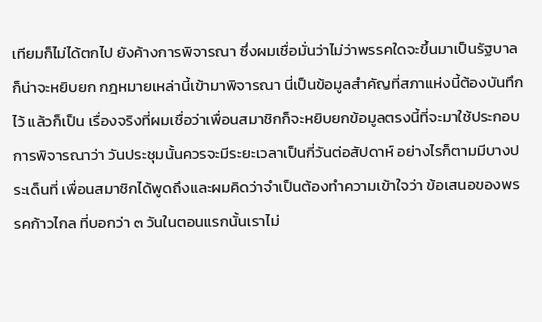เทียมก็ไม่ได้ตกไป ยังค้างการพิจารณา ซึ่งผมเชื่อมั่นว่าไม่ว่าพรรคใดจะขึ้นมาเป็นรัฐบาลก็น่าจะหยิบยก กฎหมายเหล่านี้เข้ามาพิจารณา นี่เป็นข้อมูลสำคัญที่สภาแห่งนี้ต้องบันทึกไว้ แล้วก็เป็น เรื่องจริงที่ผมเชื่อว่าเพื่อนสมาชิกก็จะหยิบยกข้อมูลตรงนี้ที่จะมาใช้ประกอบการพิจารณาว่า วันประชุมนั้นควรจะมีระยะเวลาเป็นกี่วันต่อสัปดาห์ อย่างไรก็ตามมีบางประเด็นที่ เพื่อนสมาชิกได้พูดถึงและผมคิดว่าจำเป็นต้องทำความเข้าใจว่า ข้อเสนอของพรรคก้าวไกล ที่บอกว่า ๓ วันในตอนแรกนั้นเราไม่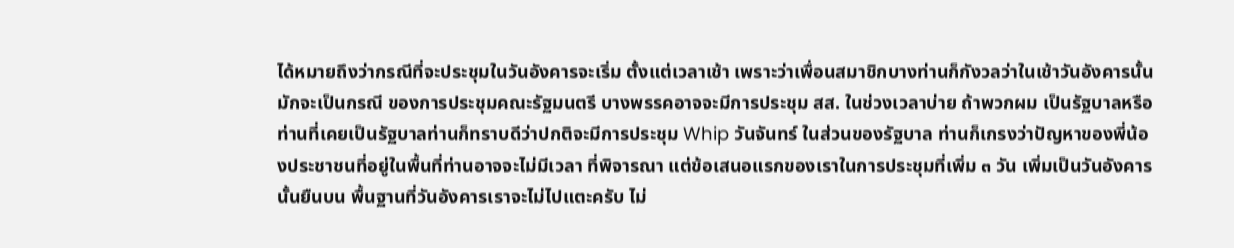ได้หมายถึงว่ากรณีที่จะประชุมในวันอังคารจะเริ่ม ตั้งแต่เวลาเช้า เพราะว่าเพื่อนสมาชิกบางท่านก็กังวลว่าในเช้าวันอังคารนั้นมักจะเป็นกรณี ของการประชุมคณะรัฐมนตรี บางพรรคอาจจะมีการประชุม สส. ในช่วงเวลาบ่าย ถ้าพวกผม เป็นรัฐบาลหรือท่านที่เคยเป็นรัฐบาลท่านก็ทราบดีว่าปกติจะมีการประชุม Whip วันจันทร์ ในส่วนของรัฐบาล ท่านก็เกรงว่าปัญหาของพี่น้องประชาชนที่อยู่ในพื้นที่ท่านอาจจะไม่มีเวลา ที่พิจารณา แต่ข้อเสนอแรกของเราในการประชุมที่เพิ่ม ๓ วัน เพิ่มเป็นวันอังคารนั้นยืนบน พื้นฐานที่วันอังคารเราจะไม่ไปแตะครับ ไม่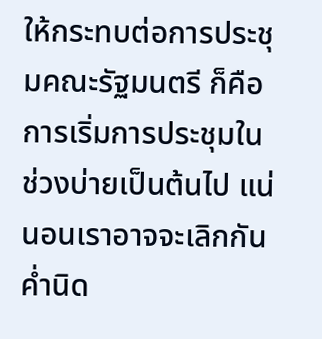ให้กระทบต่อการประชุมคณะรัฐมนตรี ก็คือ การเริ่มการประชุมในช่วงบ่ายเป็นต้นไป แน่นอนเราอาจจะเลิกกันค่ำนิด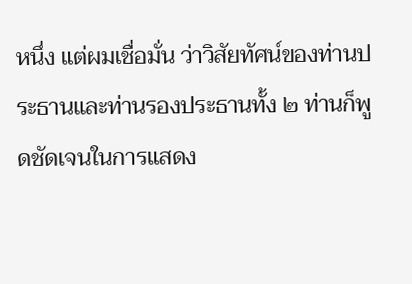หนึ่ง แต่ผมเชื่อมั่น ว่าวิสัยทัศน์ของท่านประธานและท่านรองประธานทั้ง ๒ ท่านก็พูดชัดเจนในการแสดง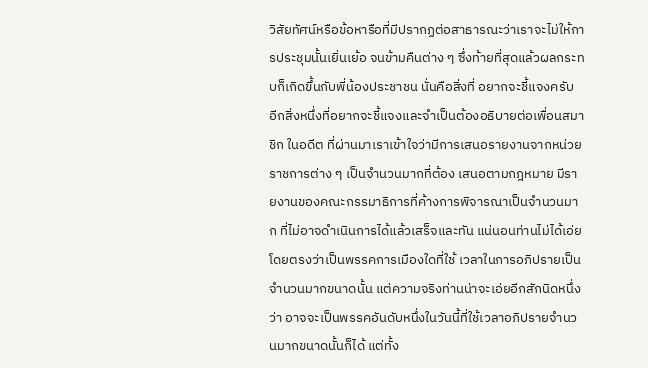วิสัยทัศน์หรือข้อหารือที่มีปรากฏต่อสาธารณะว่าเราจะไม่ให้การประชุมนั้นเยิ่นเย้อ จนข้ามคืนต่าง ๆ ซึ่งท้ายที่สุดแล้วผลกระทบก็เกิดขึ้นกับพี่น้องประชาชน นั่นคือสิ่งที่ อยากจะชี้แจงครับ
อีกสิ่งหนึ่งที่อยากจะชี้แจงและจำเป็นต้องอธิบายต่อเพื่อนสมาชิก ในอดีต ที่ผ่านมาเราเข้าใจว่ามีการเสนอรายงานจากหน่วยราชการต่าง ๆ เป็นจำนวนมากที่ต้อง เสนอตามกฎหมาย มีรายงานของคณะกรรมาธิการที่ค้างการพิจารณาเป็นจำนวนมาก ที่ไม่อาจดำเนินการได้แล้วเสร็จและทัน แน่นอนท่านไม่ได้เอ่ยโดยตรงว่าเป็นพรรคการเมืองใดที่ใช้ เวลาในการอภิปรายเป็นจำนวนมากขนาดนั้น แต่ความจริงท่านน่าจะเอ่ยอีกสักนิดหนึ่งว่า อาจจะเป็นพรรคอันดับหนึ่งในวันนี้ที่ใช้เวลาอภิปรายจำนวนมากขนาดนั้นก็ได้ แต่ทั้ง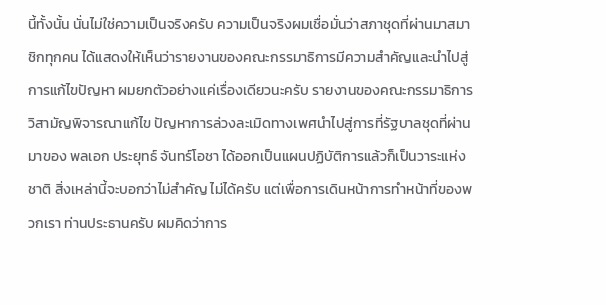นี้ทั้งนั้น นั่นไม่ใช่ความเป็นจริงครับ ความเป็นจริงผมเชื่อมั่นว่าสภาชุดที่ผ่านมาสมาชิกทุกคน ได้แสดงให้เห็นว่ารายงานของคณะกรรมาธิการมีความสำคัญและนำไปสู่การแก้ไขปัญหา ผมยกตัวอย่างแค่เรื่องเดียวนะครับ รายงานของคณะกรรมาธิการวิสามัญพิจารณาแก้ไข ปัญหาการล่วงละเมิดทางเพศนำไปสู่การที่รัฐบาลชุดที่ผ่านมาของ พลเอก ประยุทธ์ จันทร์โอชา ได้ออกเป็นแผนปฏิบัติการแล้วก็เป็นวาระแห่งชาติ สิ่งเหล่านี้จะบอกว่าไม่สำคัญ ไม่ได้ครับ แต่เพื่อการเดินหน้าการทำหน้าที่ของพวกเรา ท่านประธานครับ ผมคิดว่าการ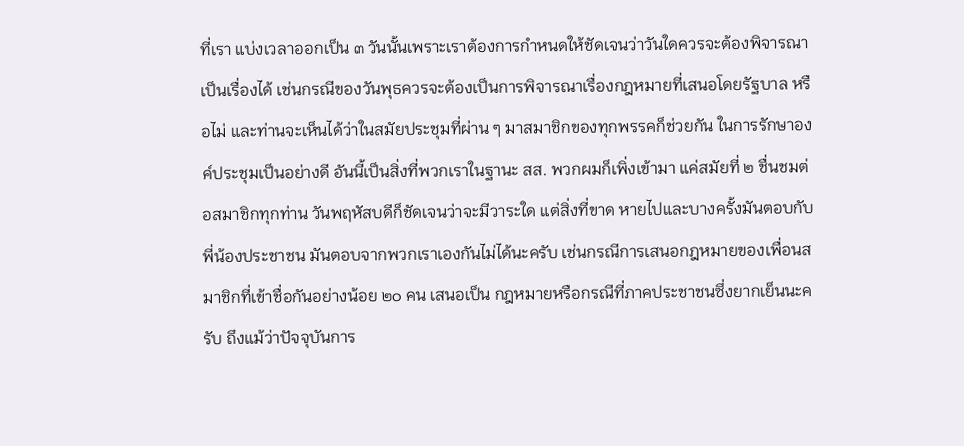ที่เรา แบ่งเวลาออกเป็น ๓ วันนั้นเพราะเราต้องการกำหนดให้ชัดเจนว่าวันใดควรจะต้องพิจารณา เป็นเรื่องได้ เช่นกรณีของวันพุธควรจะต้องเป็นการพิจารณาเรื่องกฎหมายที่เสนอโดยรัฐบาล หรือไม่ และท่านจะเห็นได้ว่าในสมัยประชุมที่ผ่าน ๆ มาสมาชิกของทุกพรรคก็ช่วยกัน ในการรักษาองค์ประชุมเป็นอย่างดี อันนี้เป็นสิ่งที่พวกเราในฐานะ สส. พวกผมก็เพิ่งเข้ามา แค่สมัยที่ ๒ ชื่นชมต่อสมาชิกทุกท่าน วันพฤหัสบดีก็ชัดเจนว่าจะมีวาระใด แต่สิ่งที่ขาด หายไปและบางครั้งมันตอบกับพี่น้องประชาชน มันตอบจากพวกเราเองกันไม่ได้นะครับ เช่นกรณีการเสนอกฎหมายของเพื่อนสมาชิกที่เข้าชื่อกันอย่างน้อย ๒๐ คน เสนอเป็น กฎหมายหรือกรณีที่ภาคประชาชนซึ่งยากเย็นนะครับ ถึงแม้ว่าปัจจุบันการ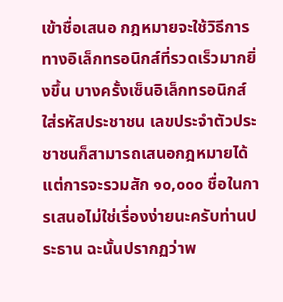เข้าชื่อเสนอ กฎหมายจะใช้วิธีการทางอิเล็กทรอนิกส์ที่รวดเร็วมากยิ่งขึ้น บางครั้งเซ็นอิเล็กทรอนิกส์ ใส่รหัสประชาชน เลขประจำตัวประชาชนก็สามารถเสนอกฎหมายได้ แต่การจะรวมสัก ๑๐,๐๐๐ ชื่อในการเสนอไม่ใช่เรื่องง่ายนะครับท่านประธาน ฉะนั้นปรากฏว่าพ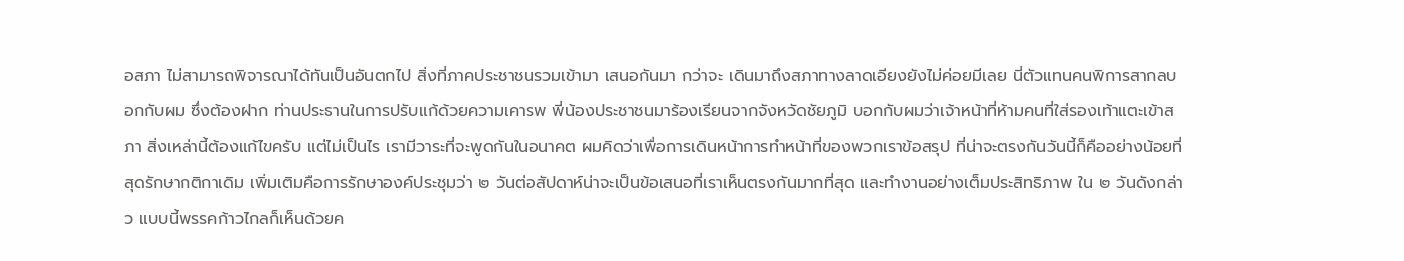อสภา ไม่สามารถพิจารณาได้ทันเป็นอันตกไป สิ่งที่ภาคประชาชนรวมเข้ามา เสนอกันมา กว่าจะ เดินมาถึงสภาทางลาดเอียงยังไม่ค่อยมีเลย นี่ตัวแทนคนพิการสากลบอกกับผม ซึ่งต้องฝาก ท่านประธานในการปรับแก้ด้วยความเคารพ พี่น้องประชาชนมาร้องเรียนจากจังหวัดชัยภูมิ บอกกับผมว่าเจ้าหน้าที่ห้ามคนที่ใส่รองเท้าแตะเข้าสภา สิ่งเหล่านี้ต้องแก้ไขครับ แต่ไม่เป็นไร เรามีวาระที่จะพูดกันในอนาคต ผมคิดว่าเพื่อการเดินหน้าการทำหน้าที่ของพวกเราข้อสรุป ที่น่าจะตรงกันวันนี้ก็คืออย่างน้อยที่สุดรักษากติกาเดิม เพิ่มเติมคือการรักษาองค์ประชุมว่า ๒ วันต่อสัปดาห์น่าจะเป็นข้อเสนอที่เราเห็นตรงกันมากที่สุด และทำงานอย่างเต็มประสิทธิภาพ ใน ๒ วันดังกล่าว แบบนี้พรรคก้าวไกลก็เห็นด้วยค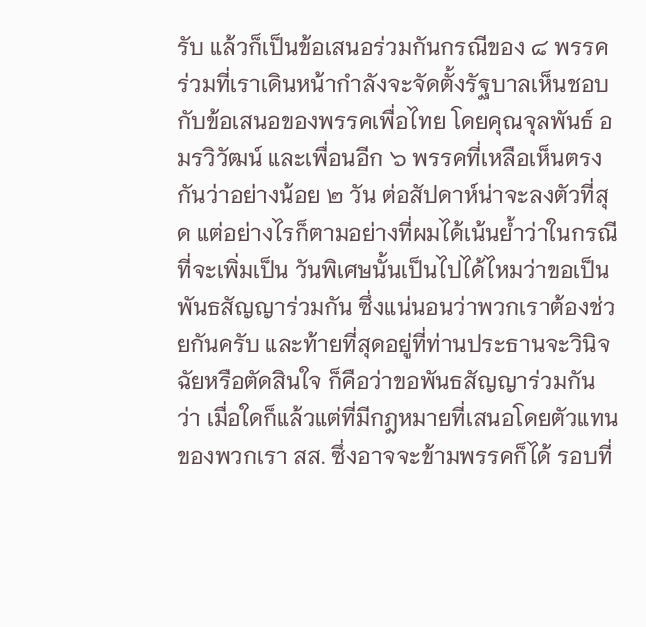รับ แล้วก็เป็นข้อเสนอร่วมกันกรณีของ ๘ พรรคร่วมที่เราเดินหน้ากำลังจะจัดตั้งรัฐบาลเห็นชอบกับข้อเสนอของพรรคเพื่อไทย โดยคุณจุลพันธ์ อมรวิวัฒน์ และเพื่อนอีก ๖ พรรคที่เหลือเห็นตรงกันว่าอย่างน้อย ๒ วัน ต่อสัปดาห์น่าจะลงตัวที่สุด แต่อย่างไรก็ตามอย่างที่ผมได้เน้นย้ำว่าในกรณีที่จะเพิ่มเป็น วันพิเศษนั้นเป็นไปได้ไหมว่าขอเป็นพันธสัญญาร่วมกัน ซึ่งแน่นอนว่าพวกเราต้องช่วยกันครับ และท้ายที่สุดอยู่ที่ท่านประธานจะวินิจฉัยหรือตัดสินใจ ก็คือว่าขอพันธสัญญาร่วมกันว่า เมื่อใดก็แล้วแต่ที่มีกฎหมายที่เสนอโดยตัวแทนของพวกเรา สส. ซึ่งอาจจะข้ามพรรคก็ได้ รอบที่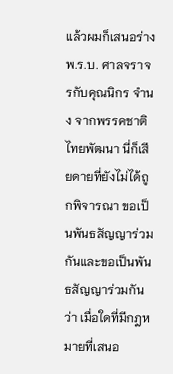แล้วผมก็เสนอร่าง พ.ร.บ. ศาลจราจรกับคุณนิกร จำนง จากพรรคชาติไทยพัฒนา นี่ก็เสียดายที่ยังไม่ได้ถูกพิจารณา ขอเป็นพันธสัญญาร่วมกันและขอเป็นพันธสัญญาร่วมกันว่า เมื่อใดที่มีกฎหมายที่เสนอ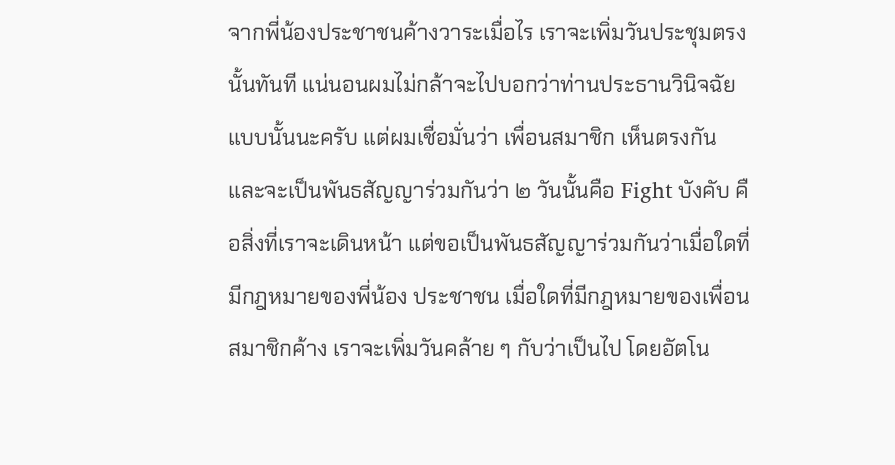จากพี่น้องประชาชนค้างวาระเมื่อไร เราจะเพิ่มวันประชุมตรงนั้นทันที แน่นอนผมไม่กล้าจะไปบอกว่าท่านประธานวินิจฉัยแบบนั้นนะครับ แต่ผมเชื่อมั่นว่า เพื่อนสมาชิก เห็นตรงกัน และจะเป็นพันธสัญญาร่วมกันว่า ๒ วันนั้นคือ Fight บังคับ คือสิ่งที่เราจะเดินหน้า แต่ขอเป็นพันธสัญญาร่วมกันว่าเมื่อใดที่มีกฎหมายของพี่น้อง ประชาชน เมื่อใดที่มีกฎหมายของเพื่อนสมาชิกค้าง เราจะเพิ่มวันคล้าย ๆ กับว่าเป็นไป โดยอัตโน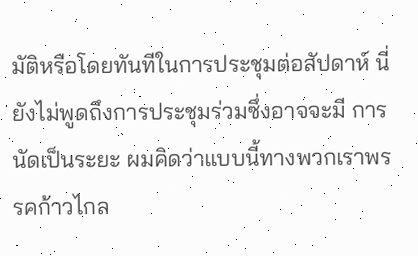มัติหรือโดยทันทีในการประชุมต่อสัปดาห์ นี่ยังไม่พูดถึงการประชุมร่วมซึ่งอาจจะมี การนัดเป็นระยะ ผมคิดว่าแบบนี้ทางพวกเราพรรคก้าวไกล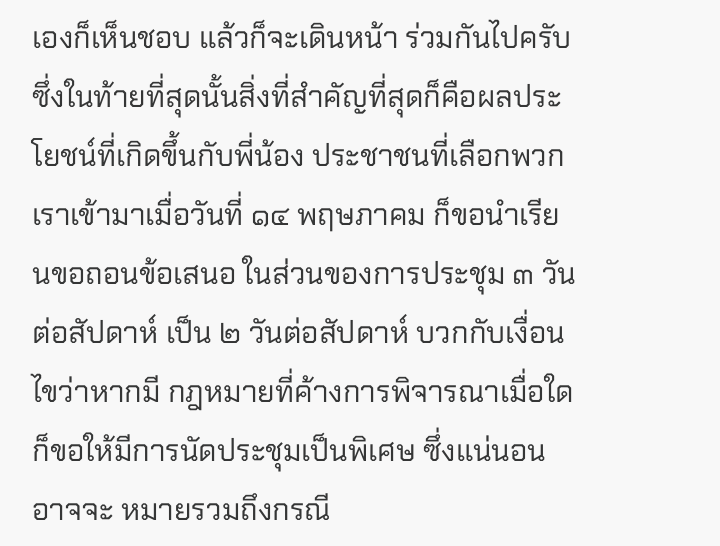เองก็เห็นชอบ แล้วก็จะเดินหน้า ร่วมกันไปครับ ซึ่งในท้ายที่สุดนั้นสิ่งที่สำคัญที่สุดก็คือผลประโยชน์ที่เกิดขึ้นกับพี่น้อง ประชาชนที่เลือกพวกเราเข้ามาเมื่อวันที่ ๑๔ พฤษภาคม ก็ขอนำเรียนขอถอนข้อเสนอ ในส่วนของการประชุม ๓ วันต่อสัปดาห์ เป็น ๒ วันต่อสัปดาห์ บวกกับเงื่อนไขว่าหากมี กฎหมายที่ค้างการพิจารณาเมื่อใดก็ขอให้มีการนัดประชุมเป็นพิเศษ ซึ่งแน่นอนอาจจะ หมายรวมถึงกรณี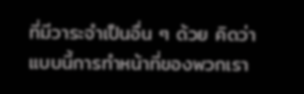ที่มีวาระจำเป็นอื่น ๆ ด้วย คิดว่าแบบนี้การทำหน้าที่ของพวกเรา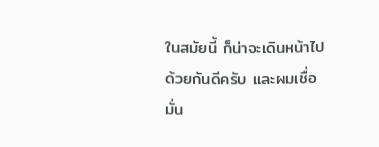ในสมัยนี้ ก็น่าจะเดินหน้าไปด้วยกันดีครับ และผมเชื่อมั่น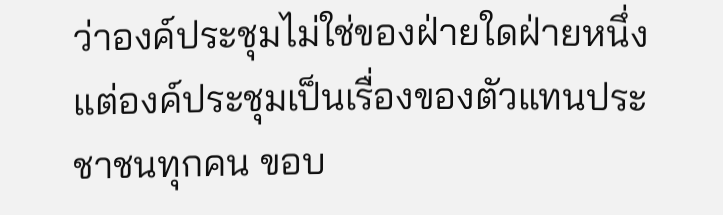ว่าองค์ประชุมไม่ใช่ของฝ่ายใดฝ่ายหนึ่ง แต่องค์ประชุมเป็นเรื่องของตัวแทนประชาชนทุกคน ขอบ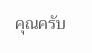คุณครับ